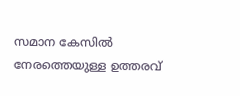സമാന കേസിൽ നേരത്തെയുള്ള ഉത്തരവ്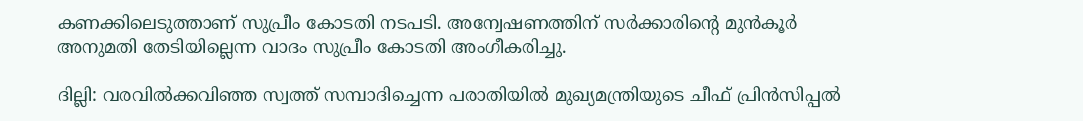കണക്കിലെടുത്താണ് സുപ്രീം കോടതി നടപടി. അന്വേഷണത്തിന് സര്‍ക്കാരിന്‍റെ മുന്‍കൂര്‍ അനുമതി തേടിയില്ലെന്ന വാദം സുപ്രീം കോടതി അംഗീകരിച്ചു.

ദില്ലി: വരവിൽക്കവിഞ്ഞ സ്വത്ത് സമ്പാദിച്ചെന്ന പരാതിയിൽ മുഖ്യമന്ത്രിയുടെ ചീഫ് പ്രിൻസിപ്പൽ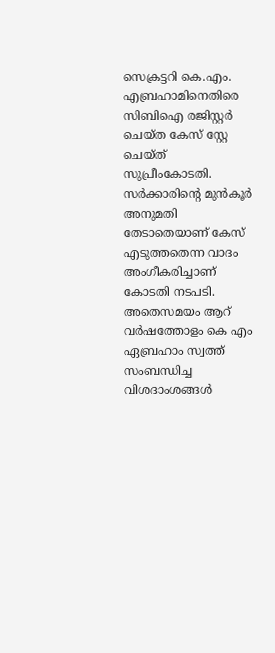സെക്രട്ടറി കെ.എം. എബ്രഹാമിനെതിരെ സിബിഐ രജിസ്റ്റർ ചെയ്ത കേസ് സ്റ്റേ ചെയ്ത് സുപ്രീംകോടതി. സർക്കാരിന്‍റെ മുൻ‌കൂർ അനുമതി തേടാതെയാണ് കേസ് എടുത്തതെന്ന വാദം അംഗീകരിച്ചാണ് കോടതി നടപടി. അതെസമയം ആറ് വർഷത്തോളം കെ എം ഏബ്രഹാം സ്വത്ത് സംബന്ധിച്ച വിശദാംശങ്ങൾ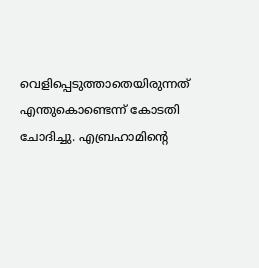വെളിപ്പെടുത്താതെയിരുന്നത് എന്തുകൊണ്ടെന്ന് കോടതി ചോദിച്ചു. എബ്രഹാമിന്റെ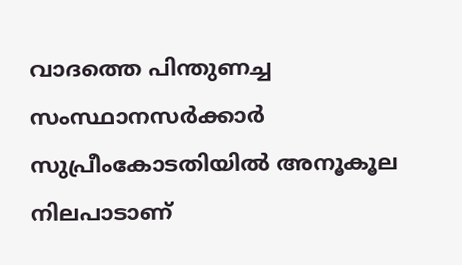വാദത്തെ പിന്തുണച്ച സംസ്ഥാനസർക്കാർ സുപ്രീംകോടതിയിൽ അനൂകൂല നിലപാടാണ്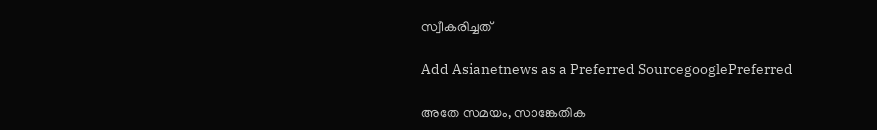സ്വീകരിച്ചത്

Add Asianetnews as a Preferred SourcegooglePreferred

അതേ സമയം, സാങ്കേതിക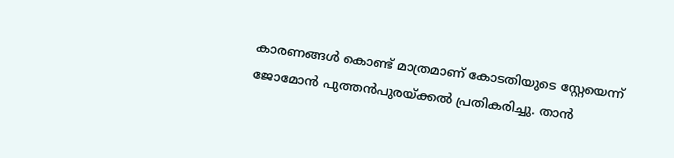കാരണങ്ങള്‍ കൊണ്ട് മാത്രമാണ് കോടതിയുടെ സ്റ്റേയെന്ന് ജോമോന്‍ പുത്തന്‍പുരയ്ക്കൽ പ്രതികരിച്ചു. താന്‍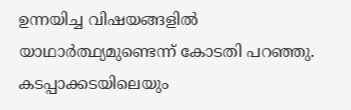ഉന്നയിച്ച വിഷയങ്ങളിൽ യാഥാര്‍ത്ഥ്യമുണ്ടെന്ന് കോടതി പറഞ്ഞു. കടപ്പാക്കടയിലെയും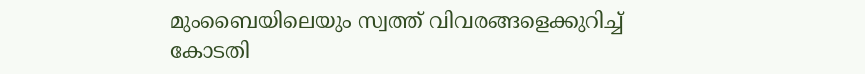മുംബൈയിലെയും സ്വത്ത് വിവരങ്ങളെക്കുറിച്ച് കോടതി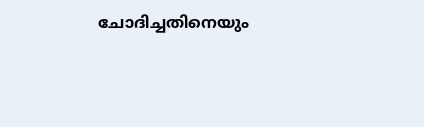ചോദിച്ചതിനെയും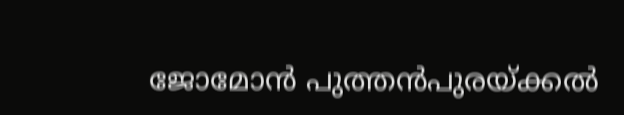ജോമോന്‍ പുത്തന്‍പുരയ്ക്കൽ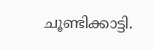ചൂണ്ടിക്കാട്ടി.